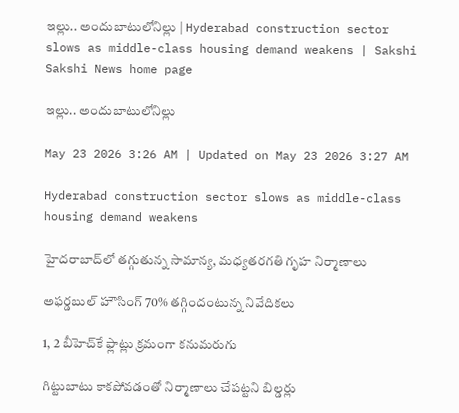ఇల్లు.. అందుబాటులోనిల్లు | Hyderabad construction sector slows as middle-class housing demand weakens | Sakshi
Sakshi News home page

ఇల్లు.. అందుబాటులోనిల్లు

May 23 2026 3:26 AM | Updated on May 23 2026 3:27 AM

Hyderabad construction sector slows as middle-class housing demand weakens

హైదరాబాద్‌లో తగ్గుతున్న సామాన్య, మధ్యతరగతి గృహ నిర్మాణాలు

అఫర్డబుల్‌ హౌసింగ్‌ 70% తగ్గిందంటున్న నివేదికలు

1, 2 బీహెచ్‌కే ఫ్లాట్లు క్రమంగా కనుమరుగు

గిట్టుబాటు కాకపోవడంతో నిర్మాణాలు చేపట్టని బిల్డర్లు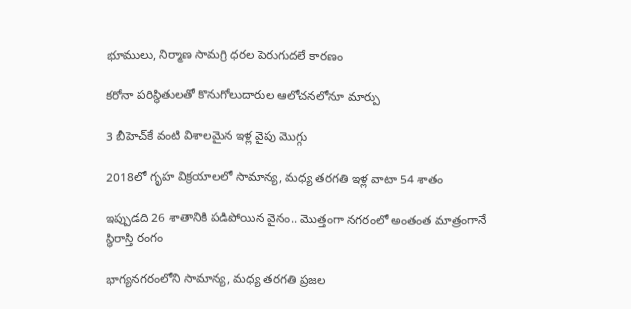భూములు, నిర్మాణ సామగ్రి ధరల పెరుగుదలే కారణం

కరోనా పరిస్థితులతో కొనుగోలుదారుల ఆలోచనలోనూ మార్పు

3 బీహెచ్‌కే వంటి విశాలమైన ఇళ్ల వైపు మొగ్గు

2018లో గృహ విక్రయాలలో సామాన్య, మధ్య తరగతి ఇళ్ల వాటా 54 శాతం

ఇప్పుడది 26 శాతానికి పడిపోయిన వైనం.. మొత్తంగా నగరంలో అంతంత మాత్రంగానే స్థిరాస్తి రంగం

భాగ్యనగరంలోని సామాన్య, మధ్య తరగతి ప్రజల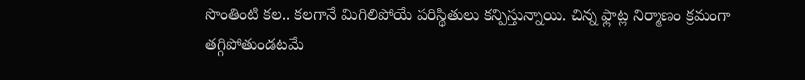సొంతింటి కల.. కలగానే మిగిలిపోయే పరిస్థితులు కన్పిస్తున్నాయి. చిన్న ఫ్లాట్ల నిర్మాణం క్రమంగా తగ్గిపోతుండటమే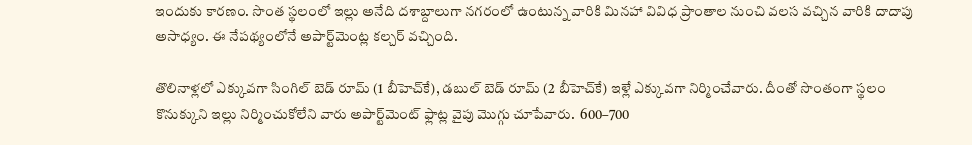ఇందుకు కారణం. సొంత స్థలంలో ఇల్లు అనేది దశాబ్దాలుగా నగరంలో ఉంటున్న వారికి మినహా వివిధ ప్రాంతాల నుంచి వలస వచ్చిన వారికి దాదాపు అసాధ్యం. ఈ నేపథ్యంలోనే అపార్ట్‌మెంట్ల కల్చర్‌ వచ్చింది.

తొలినాళ్లలో ఎక్కువగా సింగిల్‌ బెడ్‌ రూమ్‌ (1 బీహెచ్‌కే), డబుల్‌ బెడ్‌ రూమ్‌ (2 బీహెచ్‌కే) ఇళ్లే ఎక్కువగా నిర్మించేవారు. దీంతో సొంతంగా స్థలం కొనుక్కుని ఇల్లు నిర్మించుకోలేని వారు అపార్ట్‌మెంట్‌ ఫ్లాట్ల వైపు మొగ్గు చూపేవారు.  600–700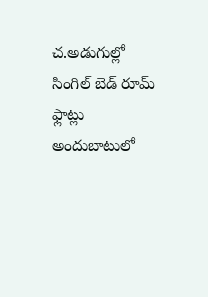చ.అడుగుల్లో సింగిల్‌ బెడ్‌ రూమ్‌ ఫ్లాట్లు అందుబాటులో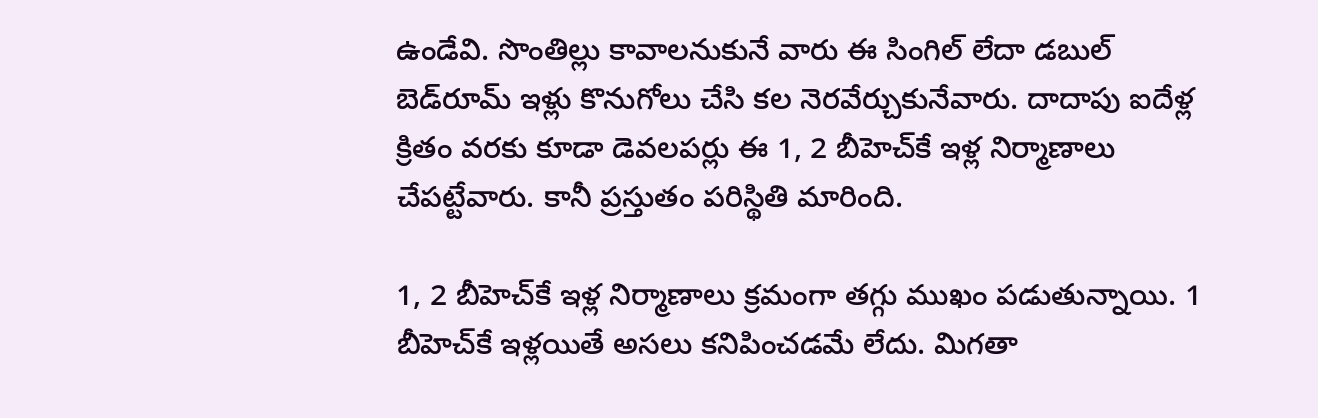ఉండేవి. సొంతిల్లు కావాలనుకునే వారు ఈ సింగిల్‌ లేదా డబుల్‌ బెడ్‌రూమ్‌ ఇళ్లు కొనుగోలు చేసి కల నెరవేర్చుకునేవారు. దాదాపు ఐదేళ్ల క్రితం వరకు కూడా డెవలపర్లు ఈ 1, 2 బీహెచ్‌కే ఇళ్ల నిర్మాణాలు చేపట్టేవారు. కానీ ప్రస్తుతం పరిస్థితి మారింది.

1, 2 బీహెచ్‌కే ఇళ్ల నిర్మాణాలు క్రమంగా తగ్గు ముఖం పడుతున్నాయి. 1 బీహెచ్‌కే ఇళ్లయితే అసలు కనిపించడమే లేదు. మిగతా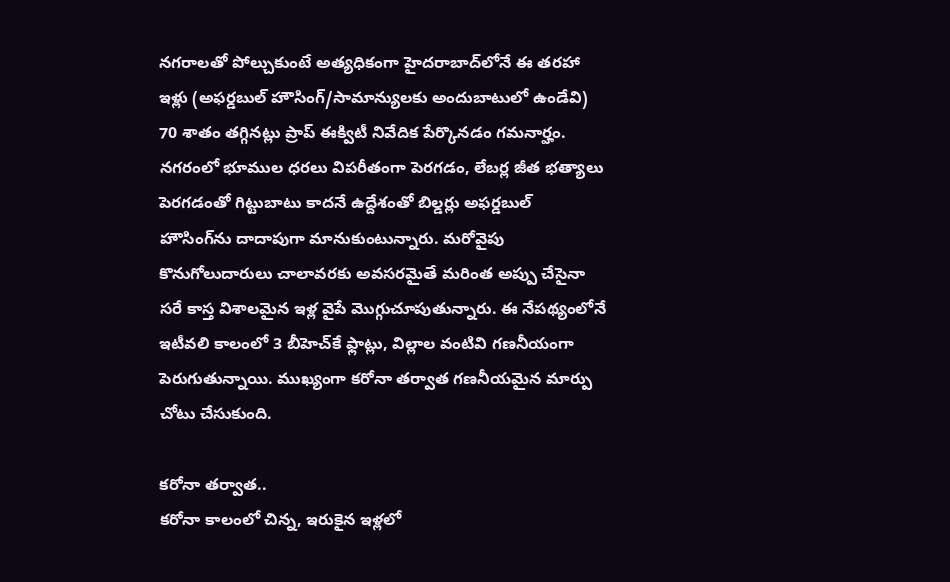నగరాలతో పోల్చుకుంటే అత్యధికంగా హైదరాబాద్‌లోనే ఈ తరహా ఇళ్లు (అఫర్డబుల్‌ హౌసింగ్‌/సామాన్యులకు అందుబాటులో ఉండేవి) 70 శాతం తగ్గినట్లు ప్రాప్‌ ఈక్విటీ నివేదిక పేర్కొనడం గమనార్హం. నగరంలో భూముల ధరలు విపరీతంగా పెరగడం, లేబర్ల జీత భత్యాలు పెరగడంతో గిట్టుబాటు కాదనే ఉద్దేశంతో బిల్డర్లు అఫర్డబుల్‌ హౌసింగ్‌ను దాదాపుగా మానుకుంటున్నారు. మరోవైపు కొనుగోలుదారులు చాలావరకు అవసరమైతే మరింత అప్పు చేసైనా సరే కాస్త విశాలమైన ఇళ్ల వైపే మొగ్గుచూపుతున్నారు. ఈ నేపథ్యంలోనే ఇటీవలి కాలంలో 3 బీహెచ్‌కే ఫ్లాట్లు, విల్లాల వంటివి గణనీయంగా పెరుగుతున్నాయి. ముఖ్యంగా కరోనా తర్వాత గణనీయమైన మార్పు చోటు చేసుకుంది.

కరోనా తర్వాత..
కరోనా కాలంలో చిన్న, ఇరుకైన ఇళ్లలో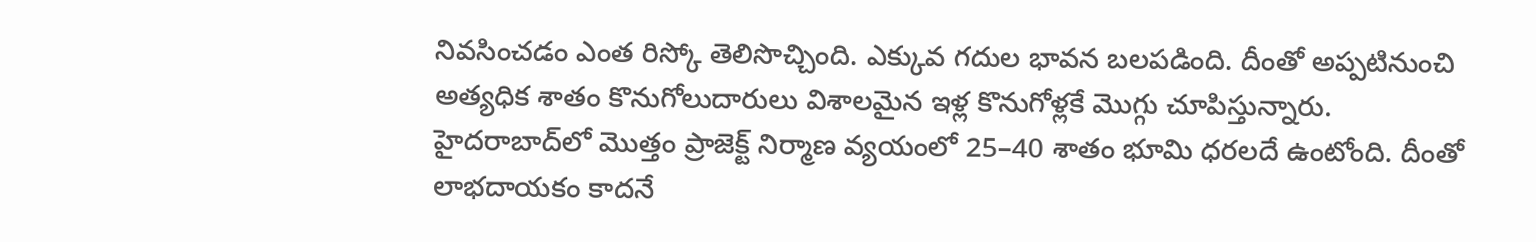నివసించడం ఎంత రిస్కో తెలిసొచ్చింది. ఎక్కువ గదుల భావన బలపడింది. దీంతో అప్పటినుంచి అత్యధిక శాతం కొనుగోలుదారులు విశాలమైన ఇళ్ల కొనుగోళ్లకే మొగ్గు చూపిస్తున్నారు.  హైదరాబాద్‌లో మొత్తం ప్రాజెక్ట్‌ నిర్మాణ వ్యయంలో 25–40 శాతం భూమి ధరలదే ఉంటోంది. దీంతో లాభదాయకం కాదనే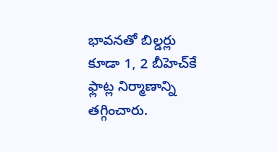భావనతో బిల్డర్లు కూడా 1, 2 బీహెచ్‌కే ఫ్లాట్ల నిర్మాణాన్ని తగ్గించారు.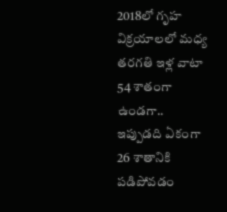2018లో గృహ విక్రయాలలో మధ్య తరగతి ఇళ్ల వాటా 54 శాతంగా ఉండగా.. ఇప్పుడది ఏకంగా 26 శాతానికి పడిపోవడం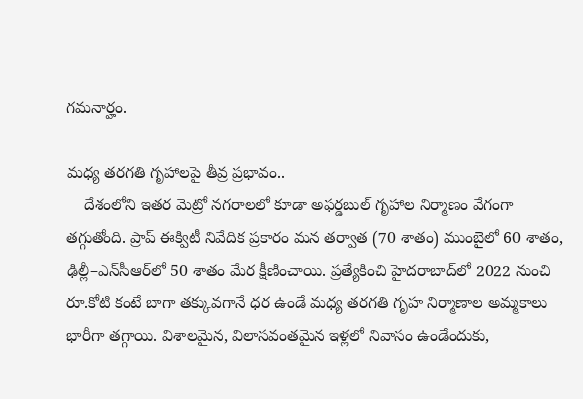గమనార్హం.

మధ్య తరగతి గృహాలపై తీవ్ర ప్రభావం..
    దేశంలోని ఇతర మెట్రో నగరాలలో కూడా అఫర్డబుల్‌ గృహాల నిర్మాణం వేగంగా తగ్గుతోంది. ప్రాప్‌ ఈక్విటీ నివేదిక ప్రకారం మన తర్వాత (70 శాతం) ముంబైలో 60 శాతం, ఢిల్లీ–ఎన్‌సీఆర్‌లో 50 శాతం మేర క్షీణించాయి. ప్రత్యేకించి హైదరాబాద్‌లో 2022 నుంచి రూ.కోటి కంటే బాగా తక్కువగానే ధర ఉండే మధ్య తరగతి గృహ నిర్మాణాల అమ్మకాలు భారీగా తగ్గాయి. విశాలమైన, విలాసవంతమైన ఇళ్లలో నివాసం ఉండేందుకు,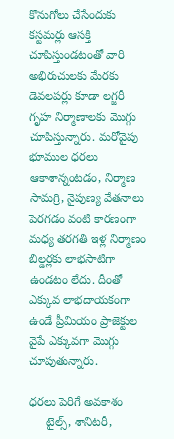కొనుగోలు చేసేందుకు కస్టమర్లు ఆసక్తి చూపిస్తుండటంతో వారి అభిరుచులకు మేరకు డెవలపర్లు కూడా లగ్జరీ గృహ నిర్మాణాలకు మొగ్గు చూపిస్తున్నారు. మరోవైపు భూముల ధరలు ఆకాశాన్నంటడం, నిర్మాణ సామగ్రి, నైపుణ్య వేతనాలు పెరగడం వంటి కారణంగా మధ్య తరగతి ఇళ్ల నిర్మాణం బిల్డర్లకు లాభసాటిగా ఉండటం లేదు. దీంతో ఎక్కువ లాభదాయకంగా ఉండే ప్రీమియం ప్రాజెక్టుల వైపే ఎక్కువగా మొగ్గు చూపుతున్నారు.

ధరలు పెరిగే అవకాశం
     టైల్స్, శానిటరీ,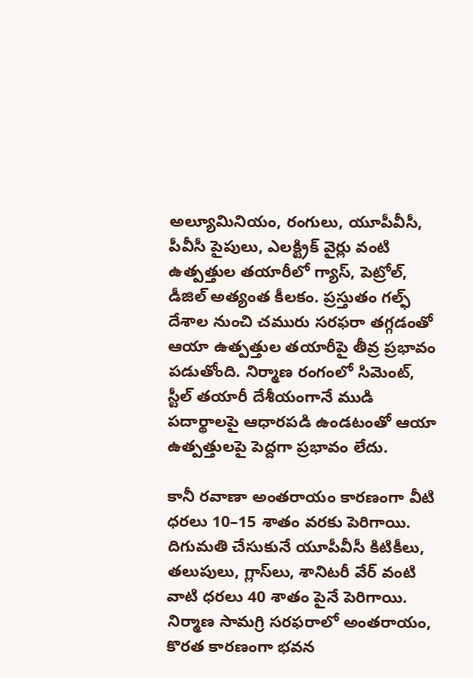అల్యూమినియం, రంగులు, యూపీవీసీ, పీవీసీ పైపులు, ఎలక్ట్రిక్‌ వైర్లు వంటి ఉత్పత్తుల తయారీలో గ్యాస్, పెట్రోల్, డీజిల్‌ అత్యంత కీలకం. ప్రస్తుతం గల్ఫ్‌ దేశాల నుంచి చమురు సరఫరా తగ్గడంతో ఆయా ఉత్పత్తుల తయారీపై తీవ్ర ప్రభావం పడుతోంది. నిర్మాణ రంగంలో సిమెంట్, స్టీల్‌ తయారీ దేశీయంగానే ముడి పదార్థాలపై ఆధారపడి ఉండటంతో ఆయా ఉత్పత్తులపై పెద్దగా ప్రభావం లేదు.

కానీ రవాణా అంతరాయం కారణంగా వీటి ధరలు 10–15 శాతం వరకు పెరిగాయి. దిగుమతి చేసుకునే యూపీవీసీ కిటికీలు, తలుపులు, గ్లాస్‌లు, శానిటరీ వేర్‌ వంటి వాటి ధరలు 40 శాతం పైనే పెరిగాయి. నిర్మాణ సామగ్రి సరఫరాలో అంతరాయం, కొరత కారణంగా భవన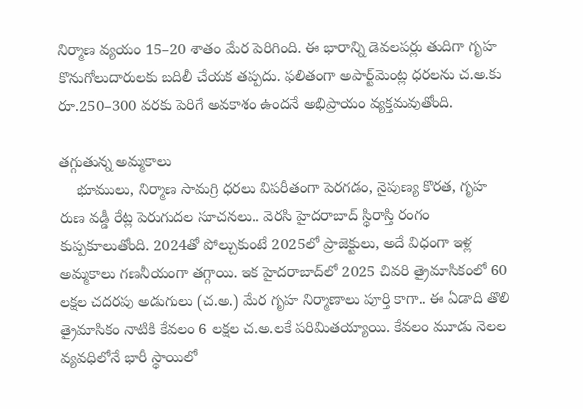నిర్మాణ వ్యయం 15–20 శాతం మేర పెరిగింది. ఈ భారాన్ని డెవలపర్లు తుదిగా గృహ కొనుగోలుదారులకు బదిలీ చేయక తప్పదు. ఫలితంగా అపార్ట్‌మెంట్ల ధరలను చ.అ.కు రూ.250–300 వరకు పెరిగే అవకాశం ఉందనే అభిప్రాయం వ్యక్తమవుతోంది.

తగ్గుతున్న అమ్మకాలు
    భూములు, నిర్మాణ సామగ్రి ధరలు విపరీతంగా పెరగడం, నైపుణ్య కొరత, గృహ రుణ వడ్డీ రేట్ల పెరుగుదల సూచనలు.. వెరసి హైదరాబాద్‌ స్థిరాస్తి రంగం కుప్పకూలుతోంది. 2024తో పోల్చుకుంటే 2025లో ప్రాజెక్టులు, అదే విధంగా ఇళ్ల అమ్మకాలు గణనీయంగా తగ్గాయి. ఇక హైదరాబాద్‌లో 2025 చివరి త్రైమాసికంలో 60 లక్షల చదరపు అడుగులు (చ.అ.) మేర గృహ నిర్మాణాలు పూర్తి కాగా.. ఈ ఏడాది తొలి త్రైమాసికం నాటికి కేవలం 6 లక్షల చ.అ.లకే పరిమితయ్యాయి. కేవలం మూడు నెలల వ్యవధిలోనే భారీ స్థాయిలో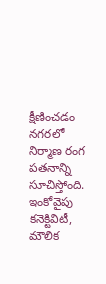క్షీణించడం నగరలో నిర్మాణ రంగ పతనాన్ని సూచిస్తోంది. ఇంకోవైపు కనెక్టివిటీ, మౌలిక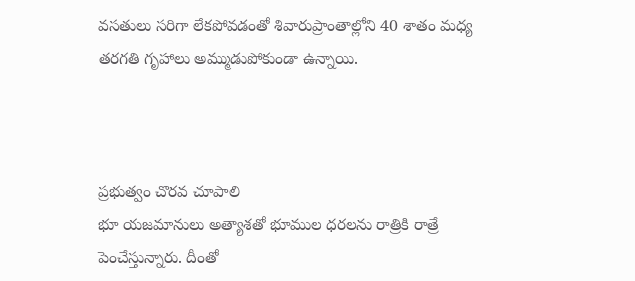వసతులు సరిగా లేకపోవడంతో శివారుప్రాంతాల్లోని 40 శాతం మధ్య తరగతి గృహాలు అమ్ముడుపోకుండా ఉన్నాయి.



ప్రభుత్వం చొరవ చూపాలి
భూ యజమానులు అత్యాశతో భూముల ధరలను రాత్రికి రాత్రే పెంచేస్తున్నారు. దీంతో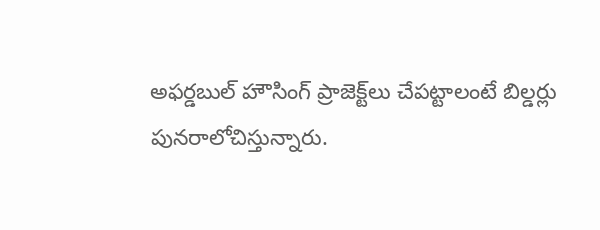అఫర్డబుల్‌ హౌసింగ్‌ ప్రాజెక్ట్‌లు చేపట్టాలంటే బిల్డర్లు పునరాలోచిస్తున్నారు.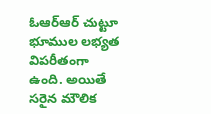ఓఆర్‌ఆర్‌ చుట్టూ భూముల లభ్యత విపరీతంగా ఉంది. అయితే సరైన మౌలిక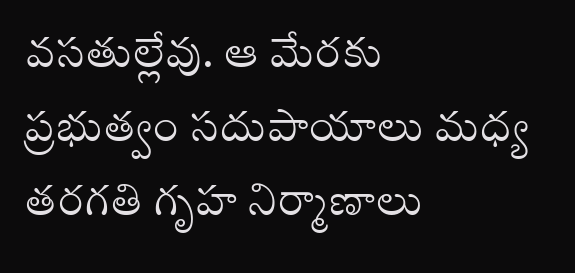వసతుల్లేవు. ఆ మేరకు ప్రభుత్వం సదుపాయాలు మధ్య తరగతి గృహ నిర్మాణాలు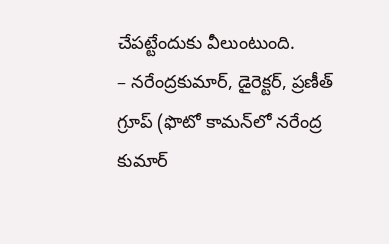చేపట్టేందుకు వీలుంటుంది.
– నరేంద్రకుమార్, డైరెక్టర్, ప్రణీత్‌ గ్రూప్‌ (ఫొటో కామన్‌లో నరేంద్ర కుమార్‌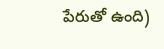పేరుతో ఉంది)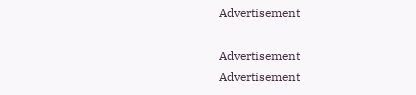Advertisement

Advertisement
Advertisement